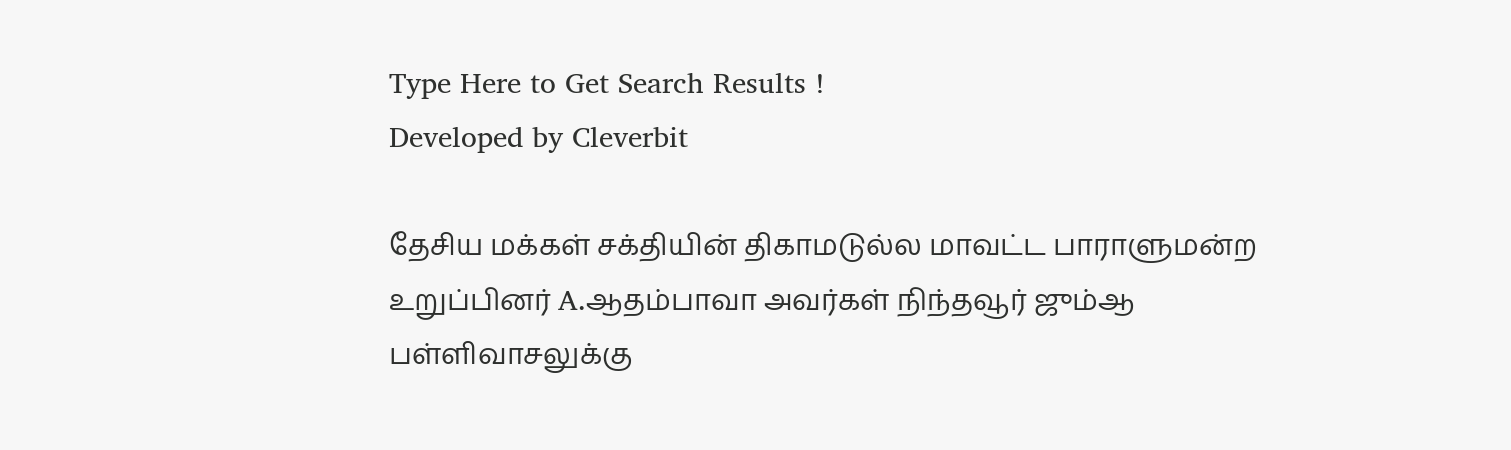Type Here to Get Search Results !
Developed by Cleverbit

தேசிய மக்கள் சக்தியின் திகாமடுல்ல மாவட்ட பாராளுமன்ற உறுப்பினர் A.ஆதம்பாவா அவர்கள் நிந்தவூர் ஜும்ஆ பள்ளிவாசலுக்கு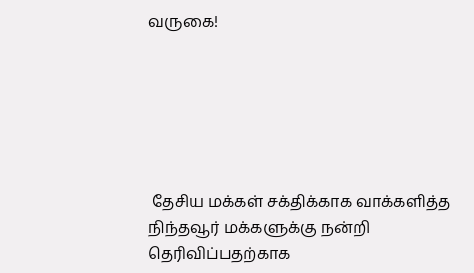வருகை!






 தேசிய மக்கள் சக்திக்காக வாக்களித்த நிந்தவூர் மக்களுக்கு நன்றி தெரிவிப்பதற்காக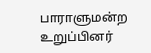பாராளுமன்ற உறுப்பினர்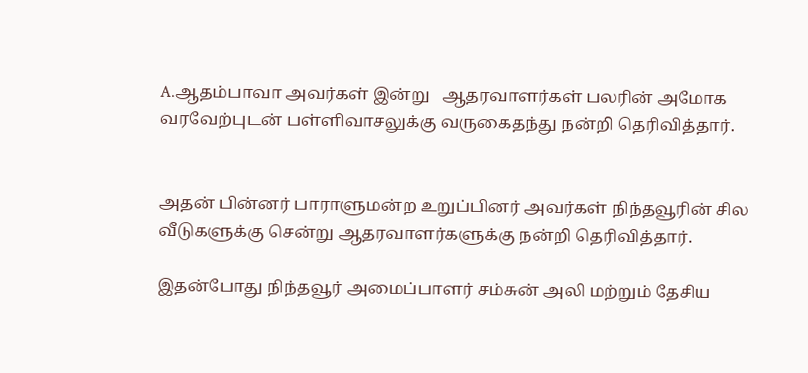A.ஆதம்பாவா அவர்கள் இன்று   ஆதரவாளர்கள் பலரின் அமோக வரவேற்புடன் பள்ளிவாசலுக்கு வருகைதந்து நன்றி தெரிவித்தார்.


அதன் பின்னர் பாராளுமன்ற உறுப்பினர் அவர்கள் நிந்தவூரின் சில வீடுகளுக்கு சென்று ஆதரவாளர்களுக்கு நன்றி தெரிவித்தார்.

இதன்போது நிந்தவூர் அமைப்பாளர் சம்சுன் அலி மற்றும் தேசிய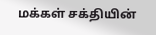மக்கள் சக்தியின்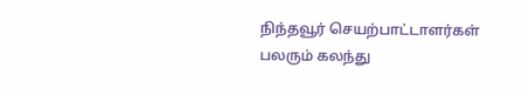நிந்தவூர் செயற்பாட்டாளர்கள் பலரும் கலந்து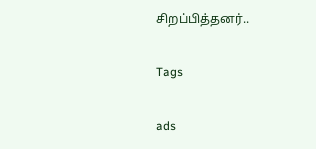சிறப்பித்தனர்..

Tags

ads